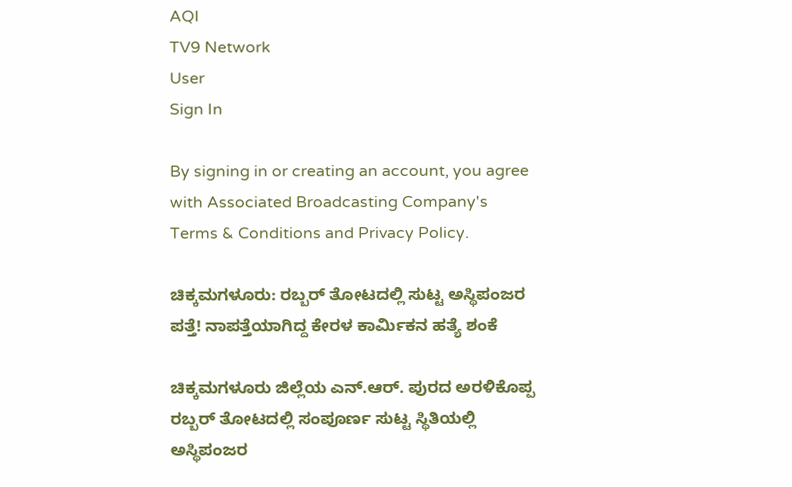AQI
TV9 Network
User
Sign In

By signing in or creating an account, you agree with Associated Broadcasting Company's Terms & Conditions and Privacy Policy.

ಚಿಕ್ಕಮಗಳೂರು: ರಬ್ಬರ್ ತೋಟದಲ್ಲಿ ಸುಟ್ಟ ಅಸ್ಥಿಪಂಜರ ಪತ್ತೆ! ನಾಪತ್ತೆಯಾಗಿದ್ದ ಕೇರಳ ಕಾರ್ಮಿಕನ ಹತ್ಯೆ ಶಂಕೆ

ಚಿಕ್ಕಮಗಳೂರು ಜಿಲ್ಲೆಯ ಎನ್.ಆರ್. ಪುರದ ಅರಳಿಕೊಪ್ಪ ರಬ್ಬರ್ ತೋಟದಲ್ಲಿ ಸಂಪೂರ್ಣ ಸುಟ್ಟ ಸ್ಥಿತಿಯಲ್ಲಿ ಅಸ್ಥಿಪಂಜರ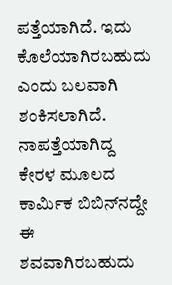ಪತ್ತೆಯಾಗಿದೆ. ಇದು ಕೊಲೆಯಾಗಿರಬಹುದು ಎಂದು ಬಲವಾಗಿ ಶಂಕಿಸಲಾಗಿದೆ. ನಾಪತ್ತೆಯಾಗಿದ್ದ ಕೇರಳ ಮೂಲದ ಕಾರ್ಮಿಕ ಬಿಬಿನ್‌ನದ್ದೇ ಈ ಶವವಾಗಿರಬಹುದು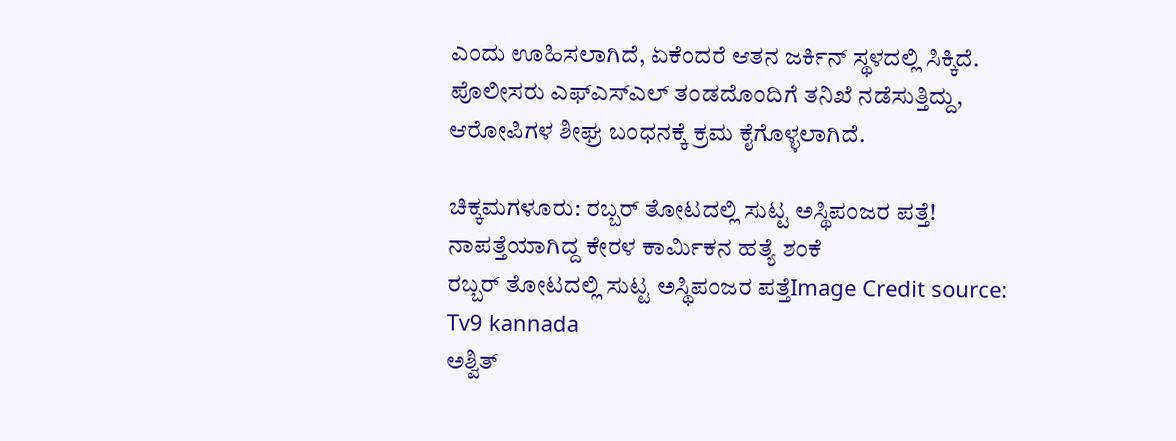ಎಂದು ಊಹಿಸಲಾಗಿದೆ, ಏಕೆಂದರೆ ಆತನ ಜರ್ಕಿನ್ ಸ್ಥಳದಲ್ಲಿ ಸಿಕ್ಕಿದೆ. ಪೊಲೀಸರು ಎಫ್‌ಎಸ್‌ಎಲ್ ತಂಡದೊಂದಿಗೆ ತನಿಖೆ ನಡೆಸುತ್ತಿದ್ದು, ಆರೋಪಿಗಳ ಶೀಘ್ರ ಬಂಧನಕ್ಕೆ ಕ್ರಮ ಕೈಗೊಳ್ಳಲಾಗಿದೆ.

ಚಿಕ್ಕಮಗಳೂರು: ರಬ್ಬರ್ ತೋಟದಲ್ಲಿ ಸುಟ್ಟ ಅಸ್ಥಿಪಂಜರ ಪತ್ತೆ! ನಾಪತ್ತೆಯಾಗಿದ್ದ ಕೇರಳ ಕಾರ್ಮಿಕನ ಹತ್ಯೆ ಶಂಕೆ
ರಬ್ಬರ್ ತೋಟದಲ್ಲಿ ಸುಟ್ಟ ಅಸ್ಥಿಪಂಜರ ಪತ್ತೆImage Credit source: Tv9 kannada
ಅಶ್ವಿತ್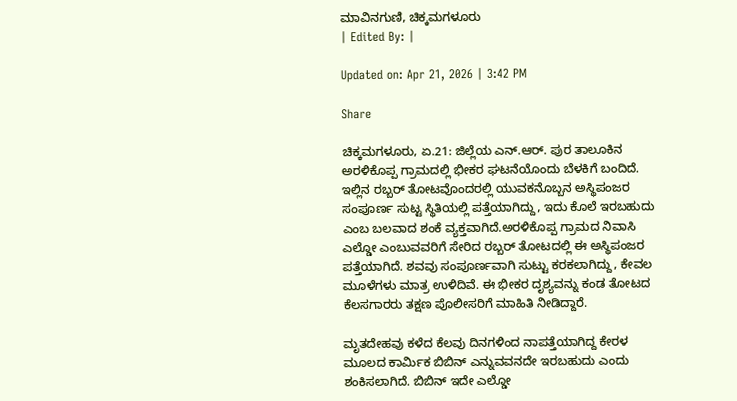ಮಾವಿನಗುಣಿ, ಚಿಕ್ಕಮಗಳೂರು
| Edited By: |

Updated on: Apr 21, 2026 | 3:42 PM

Share

ಚಿಕ್ಕಮಗಳೂರು, ಏ.21: ಜಿಲ್ಲೆಯ ಎನ್.ಆರ್. ಪುರ ತಾಲೂಕಿನ ಅರಳಿಕೊಪ್ಪ ಗ್ರಾಮದಲ್ಲಿ ಭೀಕರ ಘಟನೆಯೊಂದು ಬೆಳಕಿಗೆ ಬಂದಿದೆ. ಇಲ್ಲಿನ ರಬ್ಬರ್ ತೋಟವೊಂದರಲ್ಲಿ ಯುವಕನೊಬ್ಬನ ಅಸ್ಥಿಪಂಜರ ಸಂಪೂರ್ಣ ಸುಟ್ಟ ಸ್ಥಿತಿಯಲ್ಲಿ ಪತ್ತೆಯಾಗಿದ್ದು, ಇದು ಕೊಲೆ ಇರಬಹುದು ಎಂಬ ಬಲವಾದ ಶಂಕೆ ವ್ಯಕ್ತವಾಗಿದೆ.ಅರಳಿಕೊಪ್ಪ ಗ್ರಾಮದ ನಿವಾಸಿ ಎಲ್ಡೋ ಎಂಬುವವರಿಗೆ ಸೇರಿದ ರಬ್ಬರ್ ತೋಟದಲ್ಲಿ ಈ ಅಸ್ಥಿಪಂಜರ ಪತ್ತೆಯಾಗಿದೆ. ಶವವು ಸಂಪೂರ್ಣವಾಗಿ ಸುಟ್ಟು ಕರಕಲಾಗಿದ್ದು, ಕೇವಲ ಮೂಳೆಗಳು ಮಾತ್ರ ಉಳಿದಿವೆ. ಈ ಭೀಕರ ದೃಶ್ಯವನ್ನು ಕಂಡ ತೋಟದ ಕೆಲಸಗಾರರು ತಕ್ಷಣ ಪೊಲೀಸರಿಗೆ ಮಾಹಿತಿ ನೀಡಿದ್ದಾರೆ.

ಮೃತದೇಹವು ಕಳೆದ ಕೆಲವು ದಿನಗಳಿಂದ ನಾಪತ್ತೆಯಾಗಿದ್ದ ಕೇರಳ ಮೂಲದ ಕಾರ್ಮಿಕ ಬಿಬಿನ್ ಎನ್ನುವವನದೇ ಇರಬಹುದು ಎಂದು ಶಂಕಿಸಲಾಗಿದೆ. ಬಿಬಿನ್ ಇದೇ ಎಲ್ಡೋ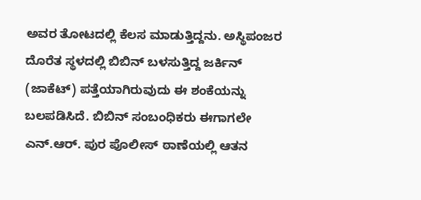ಅವರ ತೋಟದಲ್ಲಿ ಕೆಲಸ ಮಾಡುತ್ತಿದ್ದನು. ಅಸ್ಥಿಪಂಜರ ದೊರೆತ ಸ್ಥಳದಲ್ಲಿ ಬಿಬಿನ್ ಬಳಸುತ್ತಿದ್ದ ಜರ್ಕಿನ್ (ಜಾಕೆಟ್) ಪತ್ತೆಯಾಗಿರುವುದು ಈ ಶಂಕೆಯನ್ನು ಬಲಪಡಿಸಿದೆ. ಬಿಬಿನ್ ಸಂಬಂಧಿಕರು ಈಗಾಗಲೇ ಎನ್.ಆರ್. ಪುರ ಪೊಲೀಸ್ ಠಾಣೆಯಲ್ಲಿ ಆತನ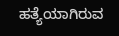ಹತ್ಯೆಯಾಗಿರುವ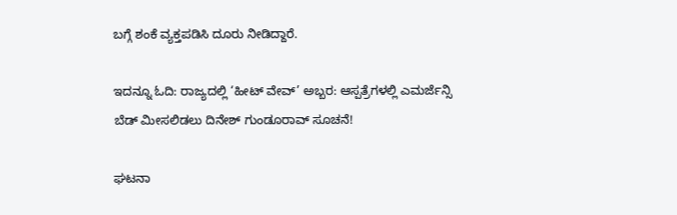ಬಗ್ಗೆ ಶಂಕೆ ವ್ಯಕ್ತಪಡಿಸಿ ದೂರು ನೀಡಿದ್ದಾರೆ.

ಇದನ್ನೂ ಓದಿ: ರಾಜ್ಯದಲ್ಲಿ ‘ಹೀಟ್ ವೇವ್’ ಅಬ್ಬರ: ಆಸ್ಪತ್ರೆಗಳಲ್ಲಿ ಎಮರ್ಜೆನ್ಸಿ ಬೆಡ್ ಮೀಸಲಿಡಲು ದಿನೇಶ್ ಗುಂಡೂರಾವ್ ಸೂಚನೆ!

ಘಟನಾ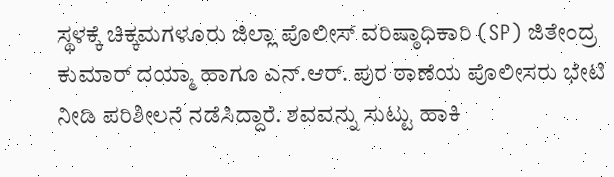ಸ್ಥಳಕ್ಕೆ ಚಿಕ್ಕಮಗಳೂರು ಜಿಲ್ಲಾ ಪೊಲೀಸ್ ವರಿಷ್ಠಾಧಿಕಾರಿ (SP) ಜಿತೇಂದ್ರ ಕುಮಾರ್ ದಯ್ಮಾ ಹಾಗೂ ಎನ್.ಆರ್. ಪುರ ಠಾಣೆಯ ಪೊಲೀಸರು ಭೇಟಿ ನೀಡಿ ಪರಿಶೀಲನೆ ನಡೆಸಿದ್ದಾರೆ. ಶವವನ್ನು ಸುಟ್ಟು ಹಾಕಿ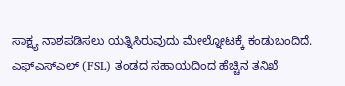ಸಾಕ್ಷ್ಯ ನಾಶಪಡಿಸಲು ಯತ್ನಿಸಿರುವುದು ಮೇಲ್ನೋಟಕ್ಕೆ ಕಂಡುಬಂದಿದೆ. ಎಫ್‌ಎಸ್‌ಎಲ್ (FSL) ತಂಡದ ಸಹಾಯದಿಂದ ಹೆಚ್ಚಿನ ತನಿಖೆ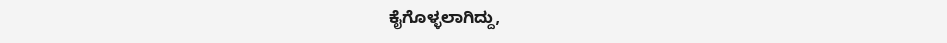ಕೈಗೊಳ್ಳಲಾಗಿದ್ದು,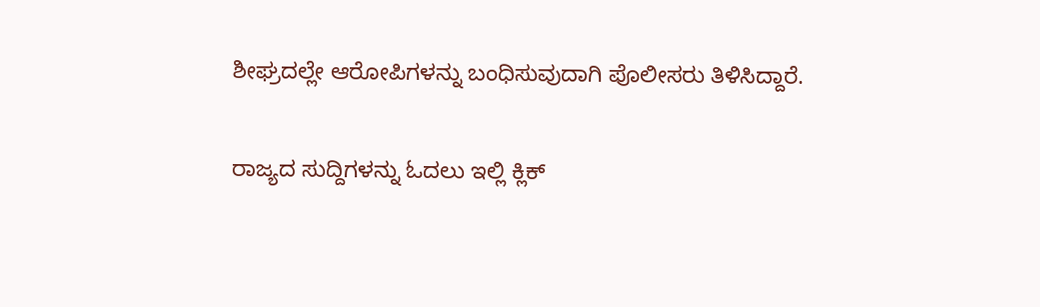ಶೀಘ್ರದಲ್ಲೇ ಆರೋಪಿಗಳನ್ನು ಬಂಧಿಸುವುದಾಗಿ ಪೊಲೀಸರು ತಿಳಿಸಿದ್ದಾರೆ.

ರಾಜ್ಯದ ಸುದ್ದಿಗಳನ್ನು ಓದಲು ಇಲ್ಲಿ ಕ್ಲಿಕ್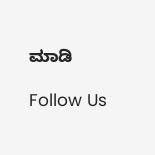ಮಾಡಿ

Follow Us